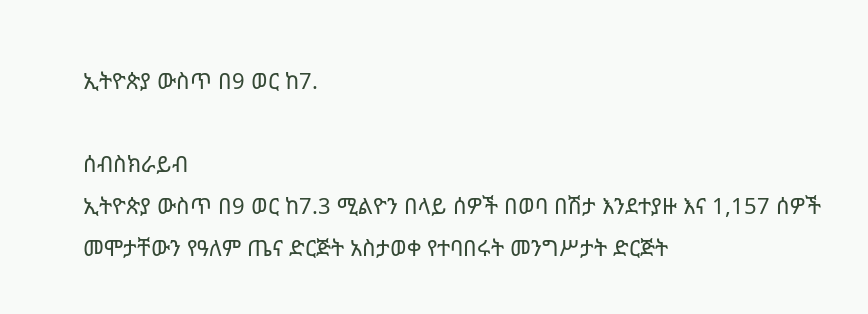ኢትዮጵያ ውስጥ በ9 ወር ከ7.

ሰብስክራይብ
ኢትዮጵያ ውስጥ በ9 ወር ከ7.3 ሚልዮን በላይ ሰዎች በወባ በሽታ እንደተያዙ እና 1,157 ሰዎች መሞታቸውን የዓለም ጤና ድርጅት አስታወቀ የተባበሩት መንግሥታት ድርጅት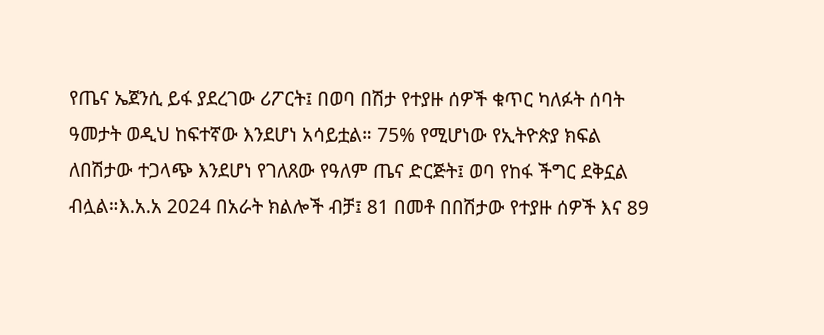የጤና ኤጀንሲ ይፋ ያደረገው ሪፖርት፤ በወባ በሽታ የተያዙ ሰዎች ቁጥር ካለፉት ሰባት ዓመታት ወዲህ ከፍተኛው እንደሆነ አሳይቷል። 75% የሚሆነው የኢትዮጵያ ክፍል ለበሽታው ተጋላጭ እንደሆነ የገለጸው የዓለም ጤና ድርጅት፤ ወባ የከፋ ችግር ደቅኗል ብሏል።እ.አ.አ 2024 በአራት ክልሎች ብቻ፤ 81 በመቶ በበሽታው የተያዙ ሰዎች እና 89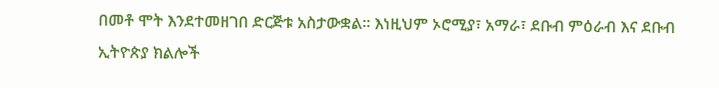በመቶ ሞት እንደተመዘገበ ድርጅቱ አስታውቋል። እነዚህም ኦሮሚያ፣ አማራ፣ ደቡብ ምዕራብ እና ደቡብ ኢትዮጵያ ክልሎች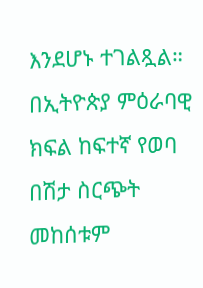እንደሆኑ ተገልጿል። በኢትዮጵያ ምዕራባዊ ክፍል ከፍተኛ የወባ በሽታ ስርጭት መከሰቱም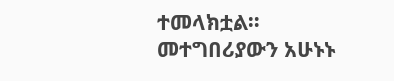ተመላክቷል። መተግበሪያውን አሁኑኑ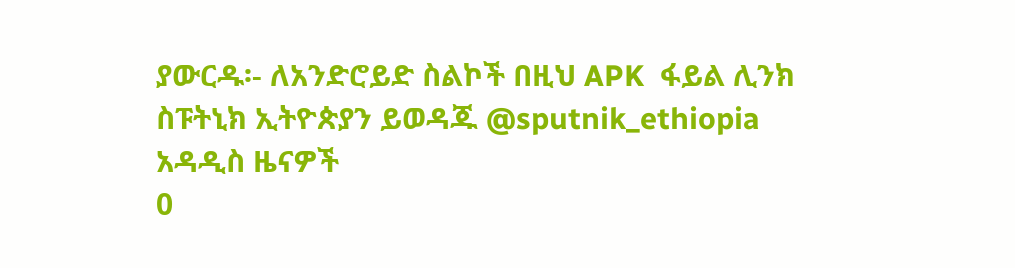ያውርዱ፡- ለአንድሮይድ ስልኮች በዚህ APK  ፋይል ሊንክ ስፑትኒክ ኢትዮጵያን ይወዳጁ @sputnik_ethiopia
አዳዲስ ዜናዎች
0